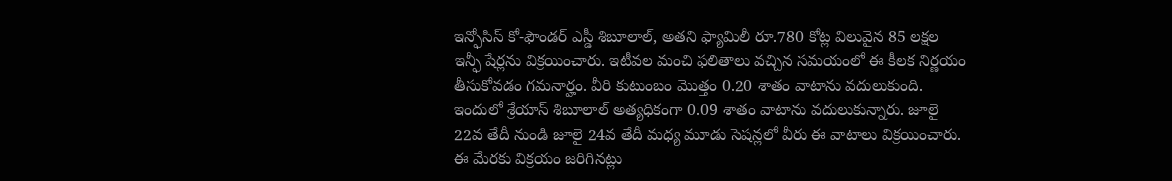ఇన్ఫోసిస్ కో-ఫౌండర్ ఎస్డీ శిబూలాల్, అతని ఫ్యామిలీ రూ.780 కోట్ల విలువైన 85 లక్షల ఇన్ఫీ షేర్లను విక్రయించారు. ఇటీవల మంచి ఫలితాలు వచ్చిన సమయంలో ఈ కీలక నిర్ణయం తీసుకోవడం గమనార్హం. వీరి కుటుంబం మొత్తం 0.20 శాతం వాటాను వదులుకుంది. ఇందులో శ్రేయాస్ శిబూలాల్ అత్యధికంగా 0.09 శాతం వాటాను వదులుకున్నారు. జూలై 22వ తేదీ నుండి జూలై 24వ తేదీ మధ్య మూడు సెషన్లలో వీరు ఈ వాటాలు విక్రయించారు. ఈ మేరకు విక్రయం జరిగినట్లు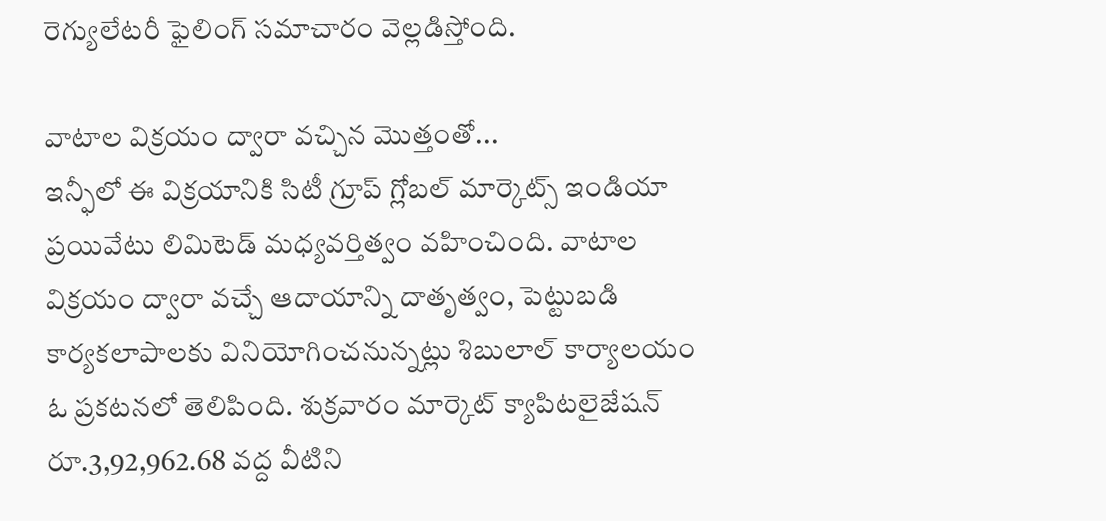రెగ్యులేటరీ ఫైలింగ్ సమాచారం వెల్లడిస్తోంది.

వాటాల విక్రయం ద్వారా వచ్చిన మొత్తంతో...
ఇన్ఫీలో ఈ విక్రయానికి సిటీ గ్రూప్ గ్లోబల్ మార్కెట్స్ ఇండియా ప్రయివేటు లిమిటెడ్ మధ్యవర్తిత్వం వహించింది. వాటాల విక్రయం ద్వారా వచ్చే ఆదాయాన్ని దాతృత్వం, పెట్టుబడి కార్యకలాపాలకు వినియోగించనున్నట్లు శిబులాల్ కార్యాలయం ఓ ప్రకటనలో తెలిపింది. శుక్రవారం మార్కెట్ క్యాపిటలైజేషన్ రూ.3,92,962.68 వద్ద వీటిని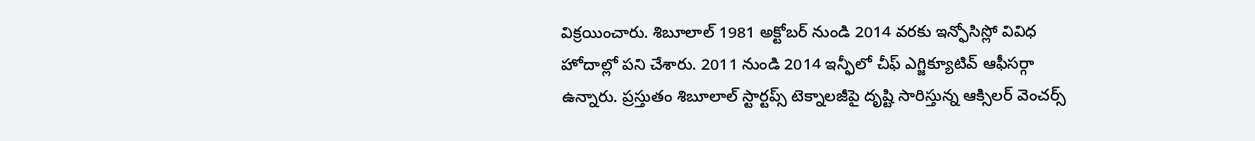విక్రయించారు. శిబూలాల్ 1981 అక్టోబర్ నుండి 2014 వరకు ఇన్ఫోసిస్లో వివిధ హోదాల్లో పని చేశారు. 2011 నుండి 2014 ఇన్ఫీలో చీఫ్ ఎగ్జిక్యూటివ్ ఆఫీసర్గా ఉన్నారు. ప్రస్తుతం శిబూలాల్ స్టార్టప్స్ టెక్నాలజీపై దృష్టి సారిస్తున్న ఆక్సిలర్ వెంచర్స్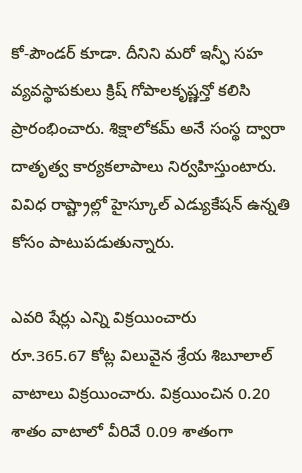కో-పౌండర్ కూడా. దీనిని మరో ఇన్ఫీ సహ వ్యవస్థాపకులు క్రిష్ గోపాలకృష్ణన్తో కలిసి ప్రారంభించారు. శిక్షాలోకమ్ అనే సంస్థ ద్వారా దాతృత్వ కార్యకలాపాలు నిర్వహిస్తుంటారు. వివిధ రాష్ట్రాల్లో హైస్కూల్ ఎడ్యుకేషన్ ఉన్నతి కోసం పాటుపడుతున్నారు.

ఎవరి షేర్లు ఎన్ని విక్రయించారు
రూ.365.67 కోట్ల విలువైన శ్రేయ శిబూలాల్ వాటాలు విక్రయించారు. విక్రయించిన 0.20 శాతం వాటాలో వీరివే 0.09 శాతంగా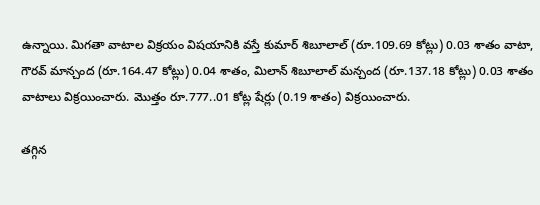ఉన్నాయి. మిగతా వాటాల విక్రయం విషయానికి వస్తే కుమార్ శిబూలాల్ (రూ.109.69 కోట్లు) 0.03 శాతం వాటా, గౌరవ్ మాన్చంద (రూ.164.47 కోట్లు) 0.04 శాతం, మిలాన్ శిబూలాల్ మన్చంద (రూ.137.18 కోట్లు) 0.03 శాతం వాటాలు విక్రయించారు. మొత్తం రూ.777..01 కోట్ల షేర్లు (0.19 శాతం) విక్రయించారు.

తగ్గిన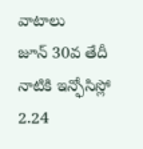వాటాలు
జూన్ 30వ తేదీ నాటికి ఇన్ఫోసిస్లో 2.24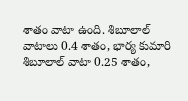శాతం వాటా ఉంది. శిబూలాల్ వాటాలు 0.4 శాతం, భార్య కుమారి శిబూలాల్ వాటా 0.25 శాతం,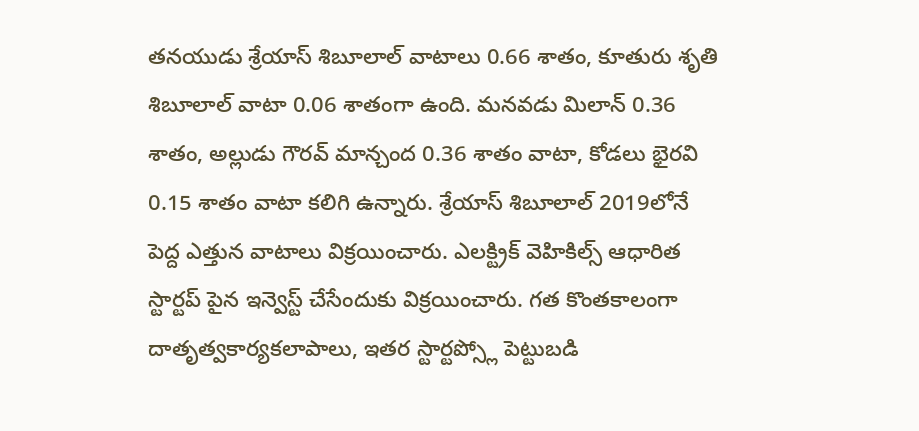తనయుడు శ్రేయాస్ శిబూలాల్ వాటాలు 0.66 శాతం, కూతురు శృతి శిబూలాల్ వాటా 0.06 శాతంగా ఉంది. మనవడు మిలాన్ 0.36 శాతం, అల్లుడు గౌరవ్ మాన్చంద 0.36 శాతం వాటా, కోడలు భైరవి 0.15 శాతం వాటా కలిగి ఉన్నారు. శ్రేయాస్ శిబూలాల్ 2019లోనే పెద్ద ఎత్తున వాటాలు విక్రయించారు. ఎలక్ట్రిక్ వెహికిల్స్ ఆధారిత స్టార్టప్ పైన ఇన్వెస్ట్ చేసేందుకు విక్రయించారు. గత కొంతకాలంగా దాతృత్వకార్యకలాపాలు, ఇతర స్టార్టప్స్లో పెట్టుబడి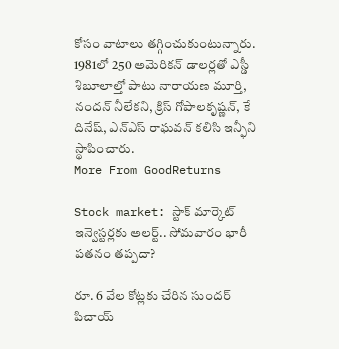కోసం వాటాలు తగ్గించుకుంటున్నారు. 1981లో 250 అమెరికన్ డాలర్లతో ఎస్డీ శిబూలాల్తో పాటు నారాయణ మూర్తి, నందన్ నీలేకని, క్రిస్ గోపాలకృష్ణన్, కే దినేష్, ఎన్ఎస్ రాఘవన్ కలిసి ఇన్ఫీని స్థాపించారు.
More From GoodReturns

Stock market: స్టాక్ మార్కెట్ ఇన్వెస్టర్లకు అలర్ట్.. సోమవారం భారీ పతనం తప్పదా?

రూ. 6 వేల కోట్లకు చేరిన సుందర్ పిచాయ్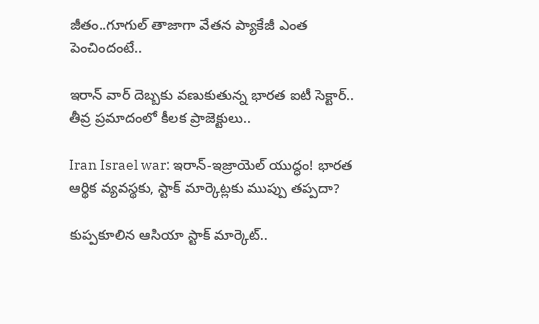జీతం..గూగుల్ తాజాగా వేతన ప్యాకేజీ ఎంత పెంచిందంటే..

ఇరాన్ వార్ దెబ్బకు వణుకుతున్న భారత ఐటీ సెక్టార్.. తీవ్ర ప్రమాదంలో కీలక ప్రాజెక్టులు..

Iran Israel war: ఇరాన్-ఇజ్రాయెల్ యుద్ధం! భారత ఆర్థిక వ్యవస్థకు, స్టాక్ మార్కెట్లకు ముప్పు తప్పదా?

కుప్పకూలిన ఆసియా స్టాక్ మార్కెట్..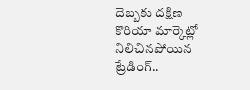దెబ్బకు దక్షిణ కొరియా మార్కెట్లో నిలిచినపోయిన ట్రేడింగ్..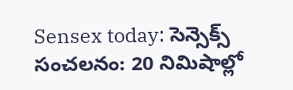Sensex today: సెన్సెక్స్ సంచలనం: 20 నిమిషాల్లో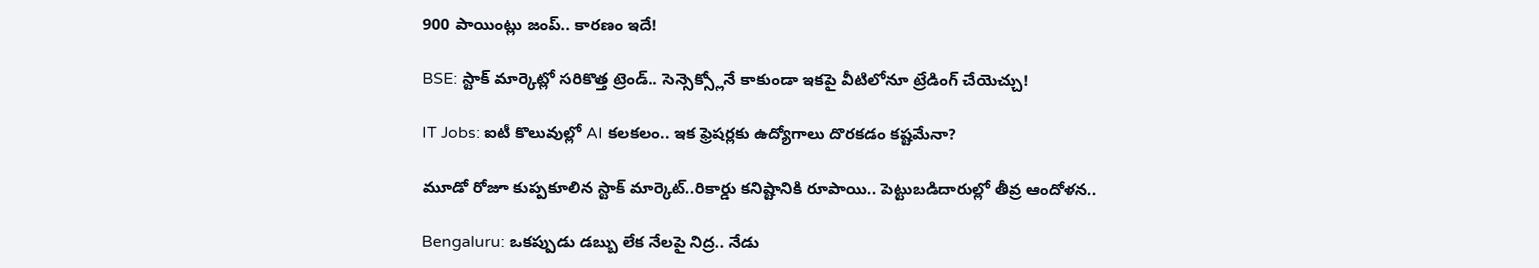900 పాయింట్లు జంప్.. కారణం ఇదే!

BSE: స్టాక్ మార్కెట్లో సరికొత్త ట్రెండ్.. సెన్సెక్స్లోనే కాకుండా ఇకపై వీటిలోనూ ట్రేడింగ్ చేయెచ్చు!

IT Jobs: ఐటీ కొలువుల్లో AI కలకలం.. ఇక ఫ్రెషర్లకు ఉద్యోగాలు దొరకడం కష్టమేనా?

మూడో రోజూ కుప్పకూలిన స్టాక్ మార్కెట్..రికార్డు కనిష్టానికి రూపాయి.. పెట్టుబడిదారుల్లో తీవ్ర ఆందోళన..

Bengaluru: ఒకప్పుడు డబ్బు లేక నేలపై నిద్ర.. నేడు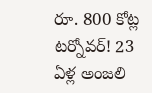రూ. 800 కోట్ల టర్నోవర్! 23 ఏళ్ల అంజలి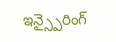ఇన్స్పైరింగ్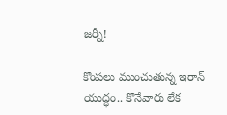జర్నీ!

కొంపలు ముంచుతున్న ఇరాన్ యుద్ధం.. కొనేవారు లేక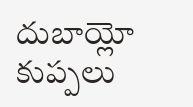దుబాయ్లో కుప్పలు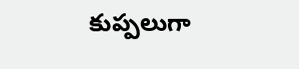కుప్పలుగా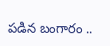పడిన బంగారం ..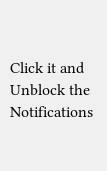Click it and Unblock the Notifications